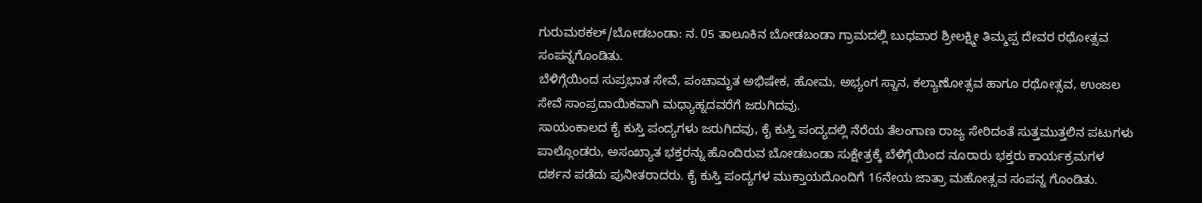ಗುರುಮಠಕಲ್/ಬೋಡಬಂಡಾ: ನ. 05 ತಾಲೂಕಿನ ಬೋಡಬಂಡಾ ಗ್ರಾಮದಲ್ಲಿ ಬುಧವಾರ ಶ್ರೀಲಕ್ಷ್ಮೀ ತಿಮ್ಮಪ್ಪ ದೇವರ ರಥೋತ್ಸವ ಸಂಪನ್ನಗೊಂಡಿತು.
ಬೆಳಿಗ್ಗೆಯಿಂದ ಸುಪ್ರಭಾತ ಸೇವೆ, ಪಂಚಾಮೃತ ಅಭಿಷೇಕ, ಹೋಮ, ಅಭ್ಯಂಗ ಸ್ನಾನ, ಕಲ್ಯಾಣೋತ್ಸವ ಹಾಗೂ ರಥೋತ್ಸವ, ಉಂಜಲ ಸೇವೆ ಸಾಂಪ್ರದಾಯಿಕವಾಗಿ ಮಧ್ಯಾಹ್ನದವರೆಗೆ ಜರುಗಿದವು.
ಸಾಯಂಕಾಲದ ಕೈ ಕುಸ್ತಿ ಪಂದ್ಯಗಳು ಜರುಗಿದವು, ಕೈ ಕುಸ್ತಿ ಪಂದ್ಯದಲ್ಲಿ ನೆರೆಯ ತೆಲಂಗಾಣ ರಾಜ್ಯ ಸೇರಿದಂತೆ ಸುತ್ತಮುತ್ತಲಿನ ಪಟುಗಳು ಪಾಲ್ಗೊಂಡರು, ಅಸಂಖ್ಯಾತ ಭಕ್ತರನ್ನು ಹೊಂದಿರುವ ಬೋಡಬಂಡಾ ಸುಕ್ಷೇತ್ರಕ್ಕೆ ಬೆಳಿಗ್ಗೆಯಿಂದ ನೂರಾರು ಭಕ್ತರು ಕಾರ್ಯಕ್ರಮಗಳ ದರ್ಶನ ಪಡೆದು ಪುನೀತರಾದರು. ಕೈ ಕುಸ್ತಿ ಪಂದ್ಯಗಳ ಮುಕ್ತಾಯದೊಂದಿಗೆ 16ನೇಯ ಜಾತ್ರಾ ಮಹೋತ್ಸವ ಸಂಪನ್ನ ಗೊಂಡಿತು.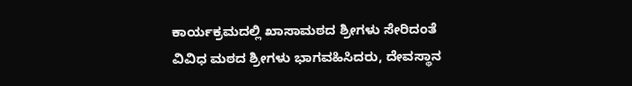ಕಾರ್ಯಕ್ರಮದಲ್ಲಿ ಖಾಸಾಮಠದ ಶ್ರೀಗಳು ಸೇರಿದಂತೆ ವಿವಿಧ ಮಠದ ಶ್ರೀಗಳು ಭಾಗವಹಿಸಿದರು, ದೇವಸ್ಥಾನ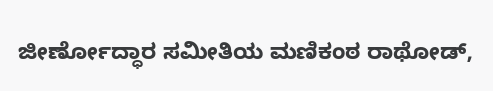ಜೀರ್ಣೋದ್ಧಾರ ಸಮೀತಿಯ ಮಣಿಕಂಠ ರಾಥೋಡ್,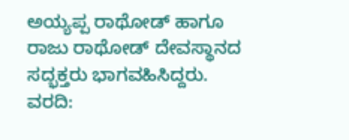ಅಯ್ಯಪ್ಪ ರಾಥೋಡ್ ಹಾಗೂ ರಾಜು ರಾಥೋಡ್ ದೇವಸ್ಥಾನದ ಸದ್ಭಕ್ತರು ಭಾಗವಹಿಸಿದ್ದರು.
ವರದಿ: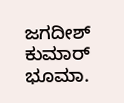ಜಗದೀಶ್ ಕುಮಾರ್ ಭೂಮಾ.